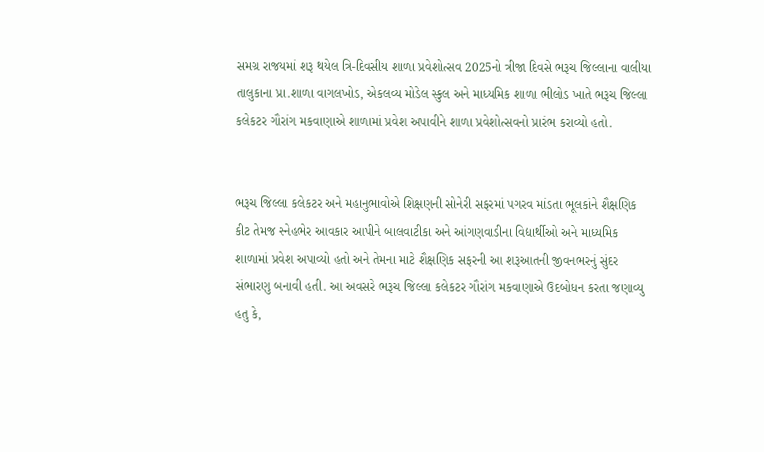સમગ્ર રાજયમાં શરૂ થયેલ ત્રિ-દિવસીય શાળા પ્રવેશોત્સવ 2025નો ત્રીજા દિવસે ભરૂચ જિલ્લાના વાલીયા તાલુકાના પ્રા.શાળા વાગલખોડ, એકલવ્ય મોડેલ સ્કુલ અને માધ્યમિક શાળા ભીલોડ ખાતે ભરૂચ જિલ્લા કલેકટર ગૌરાંગ મકવાણાએ શાળામાં પ્રવેશ અપાવીને શાળા પ્રવેશોત્સવનો પ્રારંભ કરાવ્યો હતો.


ભરૂચ જિલ્લા કલેકટર અને મહાનુભાવોએ શિક્ષણની સોનેરી સફરમાં પગરવ માંડતા ભૂલકાંને શૈક્ષણિક કીટ તેમજ સ્નેહભેર આવકાર આપીને બાલવાટીકા અને આંગણવાડીના વિદ્યાર્થીઓ અને માધ્યમિક શાળામાં પ્રવેશ અપાવ્યો હતો અને તેમના માટે શૈક્ષણિક સફરની આ શરૂઆતની જીવનભરનું સુંદર સંભારણુ બનાવી હતી. આ અવસરે ભરૂચ જિલ્લા કલેકટર ગૌરાંગ મકવાણાએ ઉદબોધન કરતા જણાવ્યુ હતુ કે,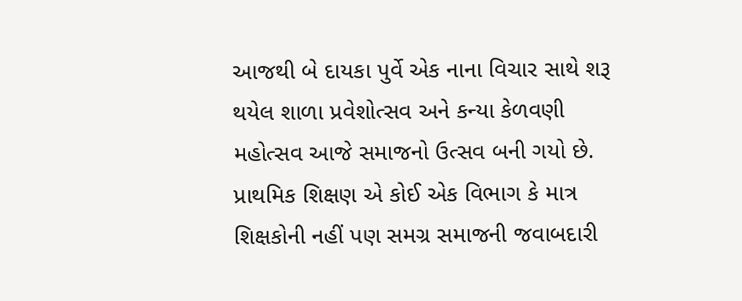આજથી બે દાયકા પુર્વે એક નાના વિચાર સાથે શરૂ થયેલ શાળા પ્રવેશોત્સવ અને કન્યા કેળવણી મહોત્સવ આજે સમાજનો ઉત્સવ બની ગયો છે. પ્રાથમિક શિક્ષણ એ કોઈ એક વિભાગ કે માત્ર શિક્ષકોની નહીં પણ સમગ્ર સમાજની જવાબદારી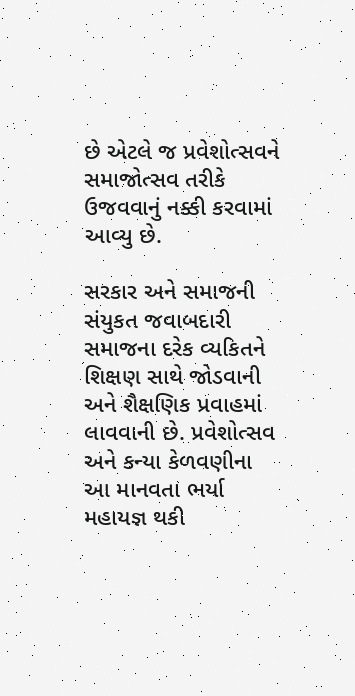છે એટલે જ પ્રવેશોત્સવને સમાજોત્સવ તરીકે ઉજવવાનું નક્કી કરવામાં આવ્યુ છે.

સરકાર અને સમાજની સંયુકત જવાબદારી સમાજના દરેક વ્યકિતને શિક્ષણ સાથે જોડવાની અને શૈક્ષણિક પ્રવાહમાં લાવવાની છે. પ્રવેશોત્સવ અને કન્યા કેળવણીના આ માનવતા ભર્યા મહાયજ્ઞ થકી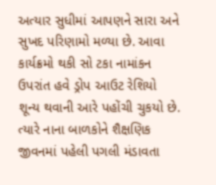અત્યાર સુધીમાં આપણને સારા અને સુખદ પરિણામો મળ્યા છે. આવા કાર્યક્રમો થકી સો ટકા નામાંકન ઉપરાંત હવે ડ્રોપ આઉટ રેશિયો શૂન્ય થવાની આરે પહોંચી ચુકયો છે. ત્યારે નાના બાળકોને શૈક્ષણિક જીવનમાં પહેલી પગલી મંડાવતા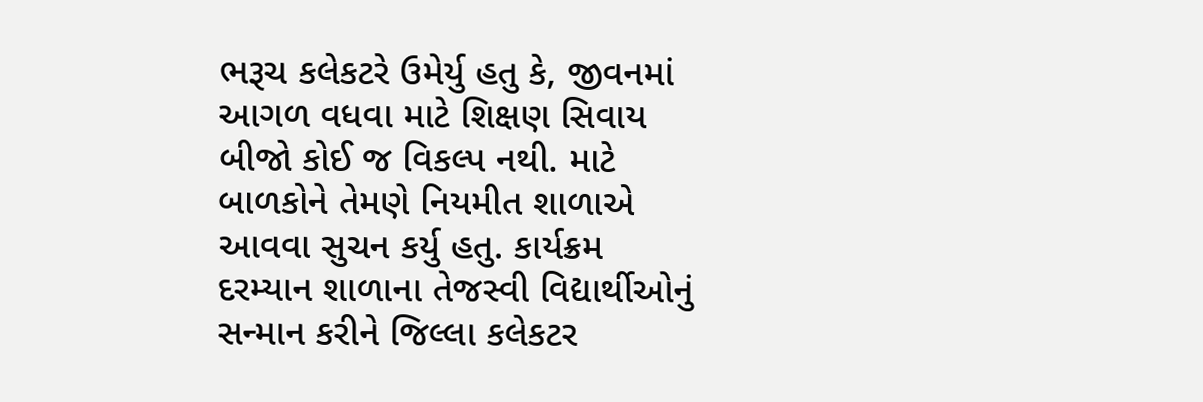ભરૂચ કલેકટરે ઉમેર્યુ હતુ કે, જીવનમાં આગળ વધવા માટે શિક્ષણ સિવાય બીજો કોઈ જ વિકલ્પ નથી. માટે બાળકોને તેમણે નિયમીત શાળાએ આવવા સુચન કર્યુ હતુ. કાર્યક્રમ દરમ્યાન શાળાના તેજસ્વી વિદ્યાર્થીઓનું સન્માન કરીને જિલ્લા કલેકટર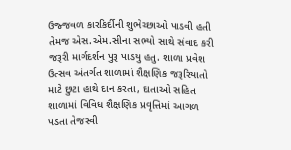ઉજ્જવળ કારકિર્દીની શુભેચ્છાઓ પાડવી હતી તેમજ એસ.એમ.સીના સભ્યો સાથે સંવાદ કરી જરૂરી માર્ગદર્શન પુરૂ પાડયુ હતુ. શાળા પ્રવેશ ઉત્સવ અંતર્ગત શાળામાં શૈક્ષણિક જરૂરિયાતો માટે છુટા હાથે દાન કરતા, દાતાઓ સહિત શાળામાં વિવિધ શૈક્ષણિક પ્રવૃત્તિમાં આગળ પડતા તેજસ્વી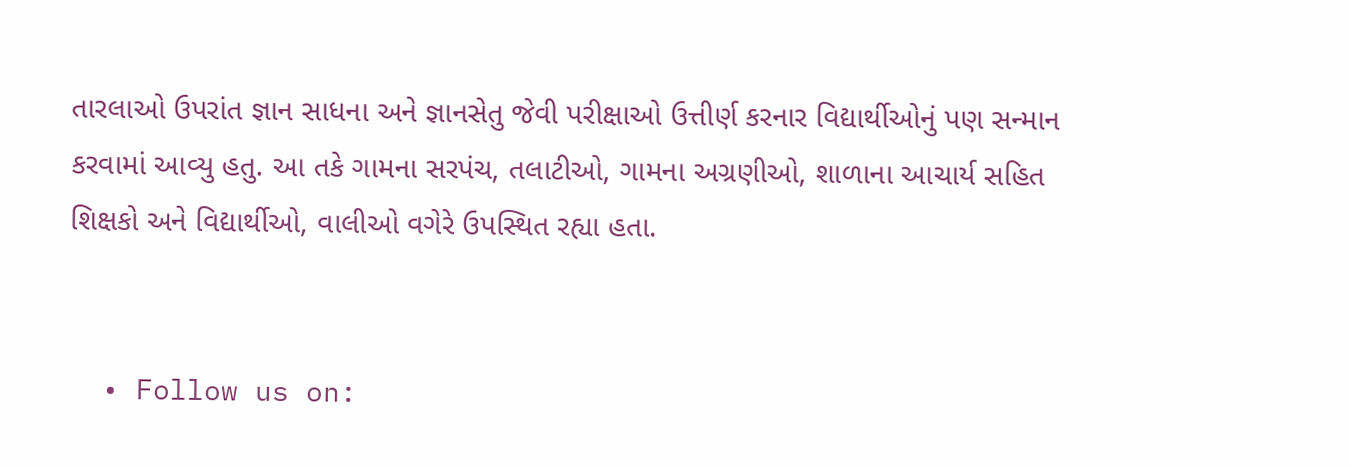તારલાઓ ઉપરાંત જ્ઞાન સાધના અને જ્ઞાનસેતુ જેવી પરીક્ષાઓ ઉત્તીર્ણ કરનાર વિદ્યાર્થીઓનું પણ સન્માન કરવામાં આવ્યુ હતુ. આ તકે ગામના સરપંચ, તલાટીઓ, ગામના અગ્રણીઓ, શાળાના આચાર્ય સહિત શિક્ષકો અને વિદ્યાર્થીઓ, વાલીઓ વગેરે ઉપસ્થિત રહ્યા હતા.


  • Follow us on: